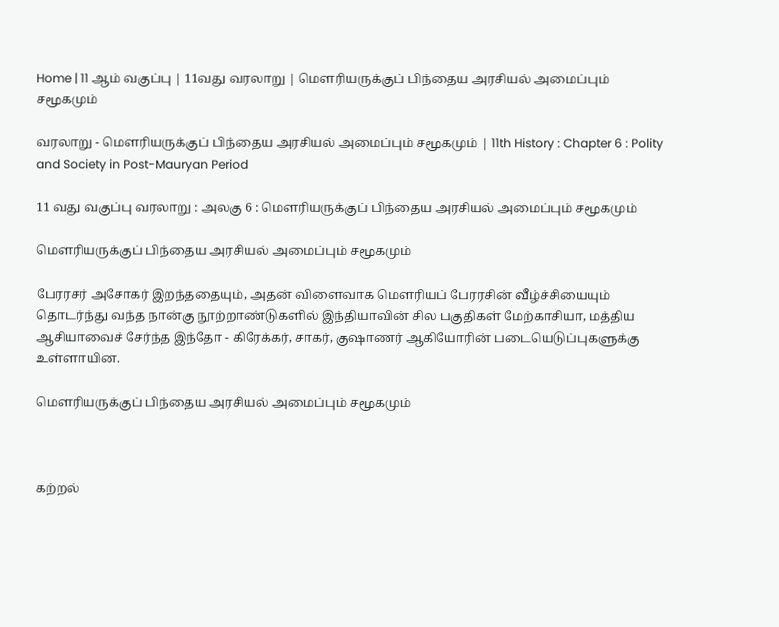Home | 11 ஆம் வகுப்பு | 11வது வரலாறு | மௌரியருக்குப் பிந்தைய அரசியல் அமைப்பும் சமூகமும்

வரலாறு - மௌரியருக்குப் பிந்தைய அரசியல் அமைப்பும் சமூகமும் | 11th History : Chapter 6 : Polity and Society in Post-Mauryan Period

11 வது வகுப்பு வரலாறு : அலகு 6 : மௌரியருக்குப் பிந்தைய அரசியல் அமைப்பும் சமூகமும்

மௌரியருக்குப் பிந்தைய அரசியல் அமைப்பும் சமூகமும்

பேரரசர் அசோகர் இறந்ததையும், அதன் விளைவாக மெளரியப் பேரரசின் வீழ்ச்சியையும் தொடர்ந்து வந்த நான்கு நூற்றாண்டுகளில் இந்தியாவின் சில பகுதிகள் மேற்காசியா, மத்திய ஆசியாவைச் சேர்ந்த இந்தோ - கிரேக்கர், சாகர், குஷாணர் ஆகியோரின் படையெடுப்புகளுக்கு உள்ளாயின.

மௌரியருக்குப் பிந்தைய அரசியல் அமைப்பும் சமூகமும்



கற்றல்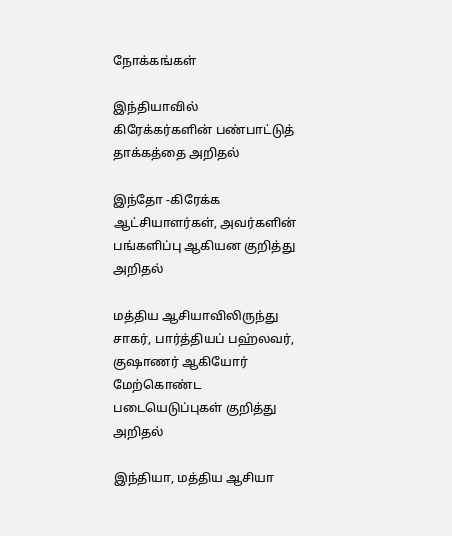நோக்கங்கள்

இந்தியாவில் கிரேக்கர்களின் பண்பாட்டுத் தாக்கத்தை அறிதல்

இந்தோ -கிரேக்க ஆட்சியாளர்கள், அவர்களின் பங்களிப்பு ஆகியன குறித்து அறிதல்

மத்திய ஆசியாவிலிருந்து சாகர், பார்த்தியப் பஹ்லவர், குஷாணர் ஆகியோர் மேற்கொண்ட படையெடுப்புகள் குறித்து அறிதல்

இந்தியா, மத்திய ஆசியா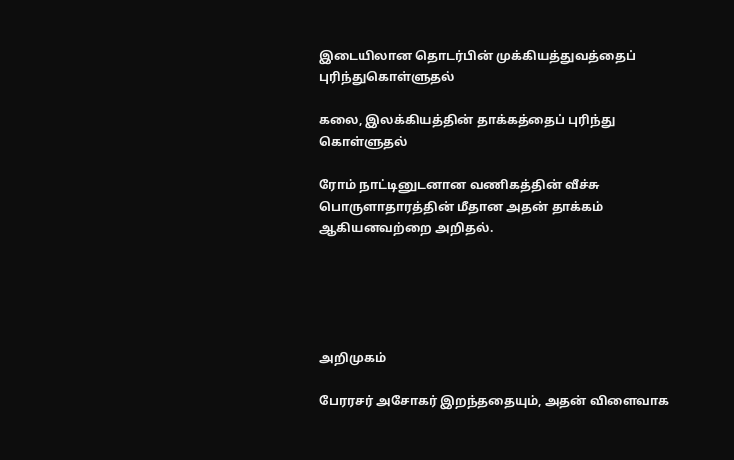இடையிலான தொடர்பின் முக்கியத்துவத்தைப் புரிந்துகொள்ளுதல்

கலை, இலக்கியத்தின் தாக்கத்தைப் புரிந்து கொள்ளுதல்

ரோம் நாட்டினுடனான வணிகத்தின் வீச்சு பொருளாதாரத்தின் மீதான அதன் தாக்கம் ஆகியனவற்றை அறிதல்.





அறிமுகம்

பேரரசர் அசோகர் இறந்ததையும், அதன் விளைவாக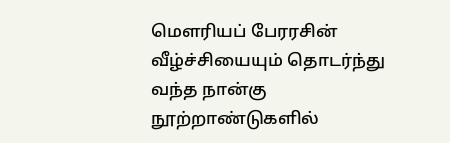மெளரியப் பேரரசின் வீழ்ச்சியையும் தொடர்ந்து வந்த நான்கு நூற்றாண்டுகளில்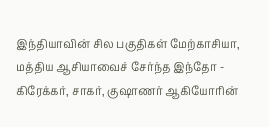இந்தியாவின் சில பகுதிகள் மேற்காசியா, மத்திய ஆசியாவைச் சேர்ந்த இந்தோ - கிரேக்கர், சாகர், குஷாணர் ஆகியோரின்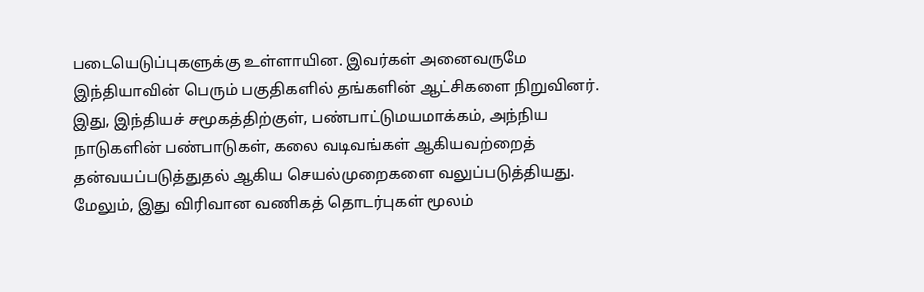படையெடுப்புகளுக்கு உள்ளாயின. இவர்கள் அனைவருமே இந்தியாவின் பெரும் பகுதிகளில் தங்களின் ஆட்சிகளை நிறுவினர். இது, இந்தியச் சமூகத்திற்குள், பண்பாட்டுமயமாக்கம், அந்நிய நாடுகளின் பண்பாடுகள், கலை வடிவங்கள் ஆகியவற்றைத் தன்வயப்படுத்துதல் ஆகிய செயல்முறைகளை வலுப்படுத்தியது. மேலும், இது விரிவான வணிகத் தொடர்புகள் மூலம்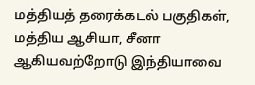மத்தியத் தரைக்கடல் பகுதிகள், மத்திய ஆசியா, சீனா ஆகியவற்றோடு இந்தியாவை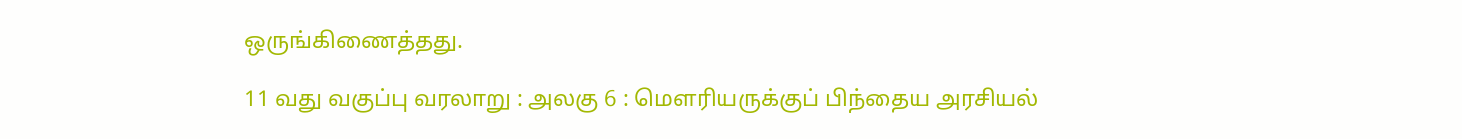ஒருங்கிணைத்தது.

11 வது வகுப்பு வரலாறு : அலகு 6 : மௌரியருக்குப் பிந்தைய அரசியல்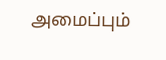அமைப்பும்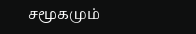சமூகமும்